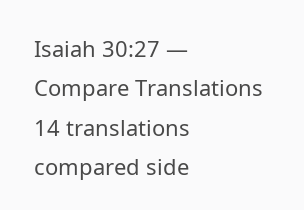Isaiah 30:27 — Compare Translations
14 translations compared side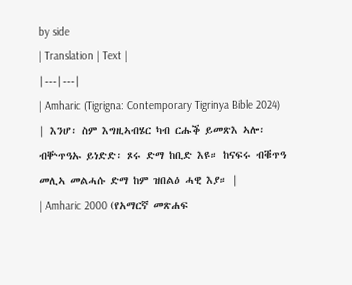by side
| Translation | Text |
|---|---|
| Amharic (Tigrigna: Contemporary Tigrinya Bible 2024) | እንሆ፡ ስም እግዚኣብሄር ካብ ርሑቕ ይመጽእ ኣሎ፡ ብቝጥዓኡ ይነድድ፡ ጾሩ ድማ ከቢድ እዩ። ከናፍሩ ብቑጥዓ መሊኣ መልሓሱ ድማ ከም ዝበልዕ ሓዊ እያ። |
| Amharic 2000 (የአማርኛ መጽሐፍ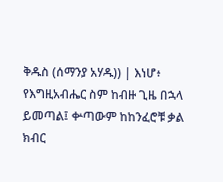ቅዱስ (ሰማንያ አሃዱ)) | እነሆ፥ የእግዚአብሔር ስም ከብዙ ጊዜ በኋላ ይመጣል፤ ቍጣውም ከከንፈሮቹ ቃል ክብር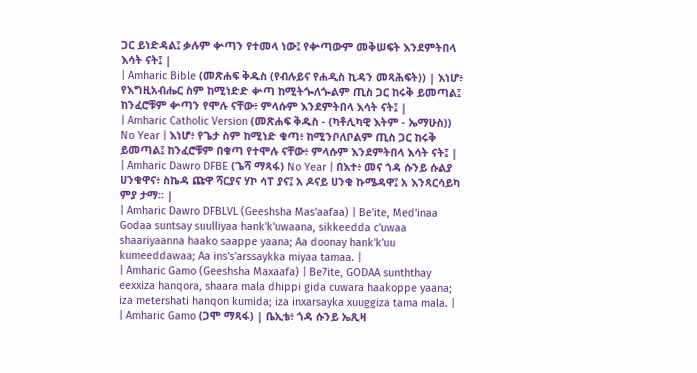ጋር ይነድዳል፤ ቃሉም ቍጣን የተመላ ነው፤ የቍጣውም መቅሠፍት እንደምትበላ እሳት ናት፤ |
| Amharic Bible (መጽሐፍ ቅዱስ (የብሉይና የሐዲስ ኪዳን መጻሕፍት)) | እነሆ፥ የእግዚአብሔር ስም ከሚነድድ ቍጣ ከሚትጐለጐልም ጢስ ጋር ከሩቅ ይመጣል፤ ከንፈሮቹም ቍጣን የሞሉ ናቸው፥ ምላሱም እንደምትበላ እሳት ናት፤ |
| Amharic Catholic Version (መጽሐፍ ቅዱስ - (ካቶሊካዊ እትም - ኤማሁስ)) No Year | እነሆ፥ የጌታ ስም ከሚነድ ቁጣ፥ ከሚንቦለቦልም ጢስ ጋር ከሩቅ ይመጣል፤ ከንፈሮቹም በቁጣ የተሞሉ ናቸው፥ ምላሱም እንደምትበላ እሳት ናት፤ |
| Amharic Dawro DFBE (ጌሻ ማጻፋ) No Year | በእተ፥ መና ጎዳ ሱንይ ሱልያ ሀንቁዋና፥ ስኬዳ ጩዋ ሻርያና ሃኮ ሳፐ ያና፤ አ ዶናይ ሀንቁ ኩሜዳዋ፤ አ እንጻርሳይካ ምያ ታማ። |
| Amharic Dawro DFBLVL (Geeshsha Mas'aafaa) | Be'ite, Med'inaa Godaa suntsay suulliyaa hank'k'uwaana, sikkeedda c'uwaa shaariyaanna haako saappe yaana; Aa doonay hank'k'uu kumeeddawaa; Aa ins's'arssaykka miyaa tamaa. |
| Amharic Gamo (Geeshsha Maxaafa) | Be7ite, GODAA sunththay eexxiza hanqora, shaara mala dhippi gida cuwara haakoppe yaana; iza metershati hanqon kumida; iza inxarsayka xuuggiza tama mala. |
| Amharic Gamo (ጋሞ ማጻፋ) | ቤኢቴ፥ ጎዳ ሱንይ ኤጺዛ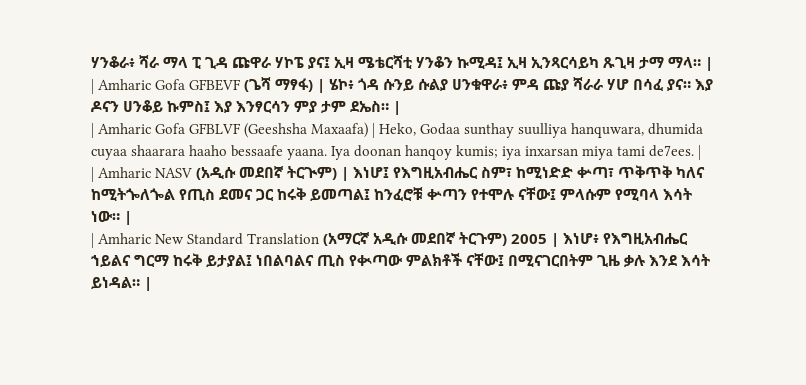ሃንቆራ፥ ሻራ ማላ ፒ ጊዳ ጩዋራ ሃኮፔ ያና፤ ኢዛ ሜቴርሻቲ ሃንቆን ኩሚዳ፤ ኢዛ ኢንጻርሳይካ ጹጊዛ ታማ ማላ። |
| Amharic Gofa GFBEVF (ጌሻ ማፃፋ) | ሄኮ፥ ጎዳ ሱንይ ሱልያ ሀንቁዋራ፥ ምዳ ጩያ ሻራራ ሃሆ በሳፈ ያና። እያ ዶናን ሀንቆይ ኩምስ፤ እያ እንፃርሳን ምያ ታም ደኤስ። |
| Amharic Gofa GFBLVF (Geeshsha Maxaafa) | Heko, Godaa sunthay suulliya hanquwara, dhumida cuyaa shaarara haaho bessaafe yaana. Iya doonan hanqoy kumis; iya inxarsan miya tami de7ees. |
| Amharic NASV (አዲሱ መደበኛ ትርጒም) | እነሆ፤ የእግዚአብሔር ስም፣ ከሚነድድ ቍጣ፣ ጥቅጥቅ ካለና ከሚትጐለጐል የጢስ ደመና ጋር ከሩቅ ይመጣል፤ ከንፈሮቹ ቍጣን የተሞሉ ናቸው፤ ምላሱም የሚባላ እሳት ነው። |
| Amharic New Standard Translation (አማርኛ አዲሱ መደበኛ ትርጉም) 2005 | እነሆ፥ የእግዚአብሔር ኀይልና ግርማ ከሩቅ ይታያል፤ ነበልባልና ጢስ የቊጣው ምልክቶች ናቸው፤ በሚናገርበትም ጊዜ ቃሉ እንደ እሳት ይነዳል። |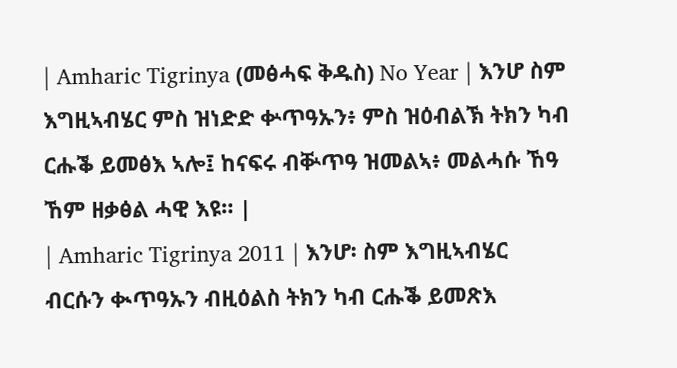| Amharic Tigrinya (መፅሓፍ ቅዱስ) No Year | እንሆ ስም እግዚኣብሄር ምስ ዝነድድ ቍጥዓኡን፥ ምስ ዝዕብልኽ ትክን ካብ ርሑቕ ይመፅእ ኣሎ፤ ከናፍሩ ብቝጥዓ ዝመልኣ፥ መልሓሱ ኸዓ ኸም ዘቃፅል ሓዊ እዩ። |
| Amharic Tigrinya 2011 | እንሆ፡ ስም እግዚኣብሄር ብርሱን ቊጥዓኡን ብዚዕልስ ትክን ካብ ርሑቕ ይመጽእ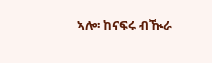ኣሎ፡ ከናፍሩ ብዂራ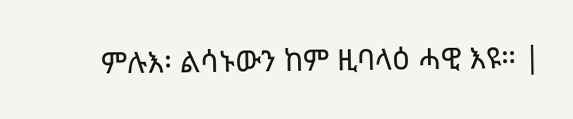ምሉእ፡ ልሳኑውን ከም ዚባላዕ ሓዊ እዩ። |